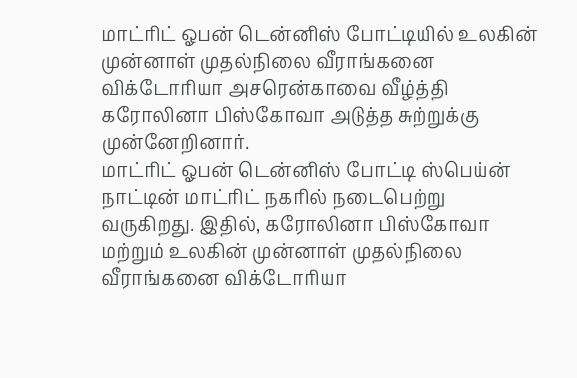மாட்ரிட் ஓபன் டென்னிஸ் போட்டியில் உலகின் முன்னாள் முதல்நிலை வீராங்கனை விக்டோரியா அசரென்காவை வீழ்த்தி கரோலினா பிஸ்கோவா அடுத்த சுற்றுக்கு முன்னேறினார்.
மாட்ரிட் ஓபன் டென்னிஸ் போட்டி ஸ்பெய்ன் நாட்டின் மாட்ரிட் நகரில் நடைபெற்று வருகிறது. இதில், கரோலினா பிஸ்கோவா மற்றும் உலகின் முன்னாள் முதல்நிலை வீராங்கனை விக்டோரியா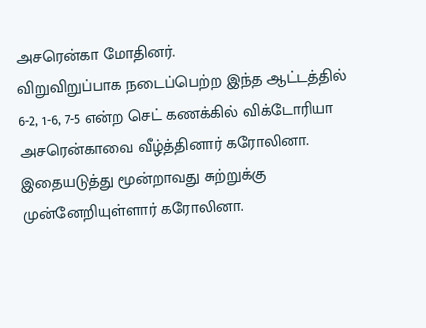அசரென்கா மோதினர்.
விறுவிறுப்பாக நடைப்பெற்ற இந்த ஆட்டத்தில் 6-2, 1-6, 7-5 என்ற செட் கணக்கில் விக்டோரியா அசரென்காவை வீழ்த்தினார் கரோலினா. இதையடுத்து மூன்றாவது சுற்றுக்கு முன்னேறியுள்ளார் கரோலினா.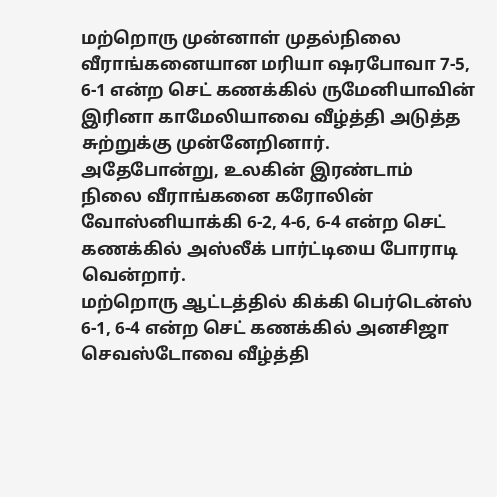மற்றொரு முன்னாள் முதல்நிலை வீராங்கனையான மரியா ஷரபோவா 7-5, 6-1 என்ற செட் கணக்கில் ருமேனியாவின் இரினா காமேலியாவை வீழ்த்தி அடுத்த சுற்றுக்கு முன்னேறினார்.
அதேபோன்று, உலகின் இரண்டாம் நிலை வீராங்கனை கரோலின் வோஸ்னியாக்கி 6-2, 4-6, 6-4 என்ற செட் கணக்கில் அஸ்லீக் பார்ட்டியை போராடி வென்றார்.
மற்றொரு ஆட்டத்தில் கிக்கி பெர்டென்ஸ் 6-1, 6-4 என்ற செட் கணக்கில் அனசிஜா செவஸ்டோவை வீழ்த்தி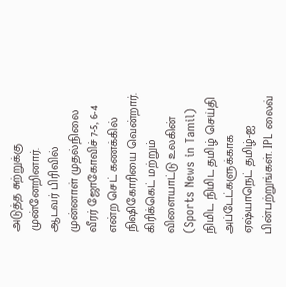அடுத்த சுற்றுக்கு முன்னேறினார்.
ஆடவர் பிரிவில் முன்னாள் முதல்நிலை வீரர் ஜோகோவிச் 7-5, 6-4 என்ற செட் கணக்கில் நிஷிகோரியை வென்றார்.
கிரிக்கெட் மற்றும் விளையாட்டு உலகின் (Sports News in Tamil) நிமிட நிமிட தமிழ் செய்தி அப்டேட்களுக்காக ஏஷ்யாநெட் தமிழ்-ஐ பின்பற்றுங்கள். IPL லைவ்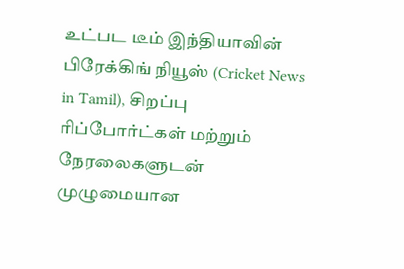உட்பட டீம் இந்தியாவின் பிரேக்கிங் நியூஸ் (Cricket News in Tamil), சிறப்பு ரிப்போர்ட்கள் மற்றும் நேரலைகளுடன் முழுமையான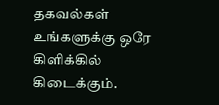தகவல்கள் உங்களுக்கு ஒரே கிளிக்கில் கிடைக்கும்.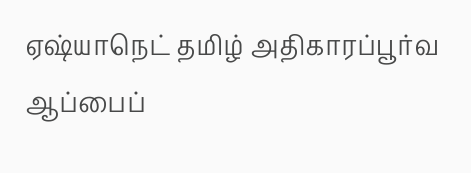ஏஷ்யாநெட் தமிழ் அதிகாரப்பூர்வ ஆப்பைப்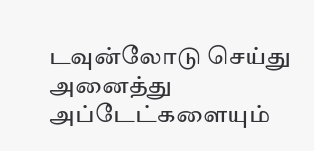டவுன்லோடு செய்து அனைத்து அப்டேட்களையும்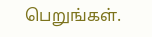பெறுங்கள்.